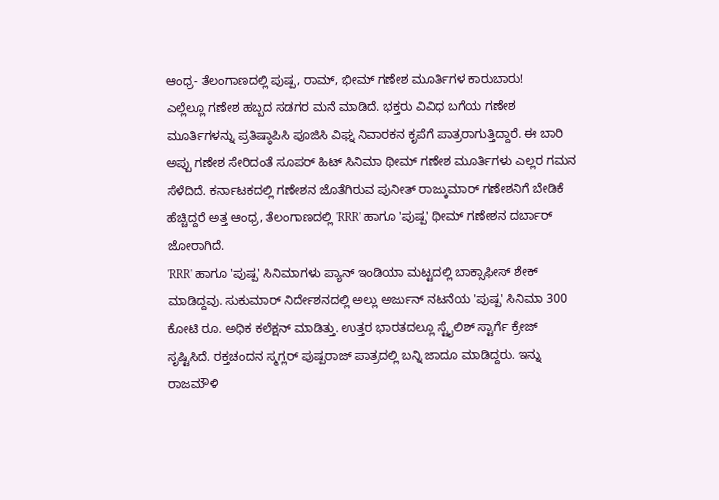ಆಂಧ್ರ- ತೆಲಂಗಾಣದಲ್ಲಿ ಪುಷ್ಪ, ರಾಮ್, ಭೀಮ್ ಗಣೇಶ ಮೂರ್ತಿಗಳ ಕಾರುಬಾರು!
ಎಲ್ಲೆಲ್ಲೂ ಗಣೇಶ ಹಬ್ಬದ ಸಡಗರ ಮನೆ ಮಾಡಿದೆ. ಭಕ್ತರು ವಿವಿಧ ಬಗೆಯ ಗಣೇಶ ಮೂರ್ತಿಗಳನ್ನು ಪ್ರತಿಷ್ಠಾಪಿಸಿ ಪೂಜಿಸಿ ವಿಘ್ನ ನಿವಾರಕನ ಕೃಪೆಗೆ ಪಾತ್ರರಾಗುತ್ತಿದ್ದಾರೆ. ಈ ಬಾರಿ ಅಪ್ಪು ಗಣೇಶ ಸೇರಿದಂತೆ ಸೂಪರ್ ಹಿಟ್ ಸಿನಿಮಾ ಥೀಮ್ ಗಣೇಶ ಮೂರ್ತಿಗಳು ಎಲ್ಲರ ಗಮನ ಸೆಳೆದಿದೆ. ಕರ್ನಾಟಕದಲ್ಲಿ ಗಣೇಶನ ಜೊತೆಗಿರುವ ಪುನೀತ್ ರಾಜ್ಕುಮಾರ್ ಗಣೇಶನಿಗೆ ಬೇಡಿಕೆ ಹೆಚ್ಚಿದ್ದರೆ ಅತ್ತ ಆಂಧ್ರ, ತೆಲಂಗಾಣದಲ್ಲಿ 'RRR' ಹಾಗೂ 'ಪುಷ್ಪ' ಥೀಮ್ ಗಣೇಶನ ದರ್ಬಾರ್ ಜೋರಾಗಿದೆ.
'RRR' ಹಾಗೂ 'ಪುಷ್ಪ' ಸಿನಿಮಾಗಳು ಪ್ಯಾನ್ ಇಂಡಿಯಾ ಮಟ್ಟದಲ್ಲಿ ಬಾಕ್ಸಾಫೀಸ್ ಶೇಕ್ ಮಾಡಿದ್ದವು. ಸುಕುಮಾರ್ ನಿರ್ದೇಶನದಲ್ಲಿ ಅಲ್ಲು ಅರ್ಜುನ್ ನಟನೆಯ 'ಪುಷ್ಪ' ಸಿನಿಮಾ 300 ಕೋಟಿ ರೂ. ಅಧಿಕ ಕಲೆಕ್ಷನ್ ಮಾಡಿತ್ತು. ಉತ್ತರ ಭಾರತದಲ್ಲೂ ಸ್ಟೈಲಿಶ್ ಸ್ಟಾರ್ಗೆ ಕ್ರೇಜ್ ಸೃಷ್ಟಿಸಿದೆ. ರಕ್ತಚಂದನ ಸ್ಮಗ್ಲರ್ ಪುಷ್ಪರಾಜ್ ಪಾತ್ರದಲ್ಲಿ ಬನ್ನಿ ಜಾದೂ ಮಾಡಿದ್ದರು. ಇನ್ನು ರಾಜಮೌಳಿ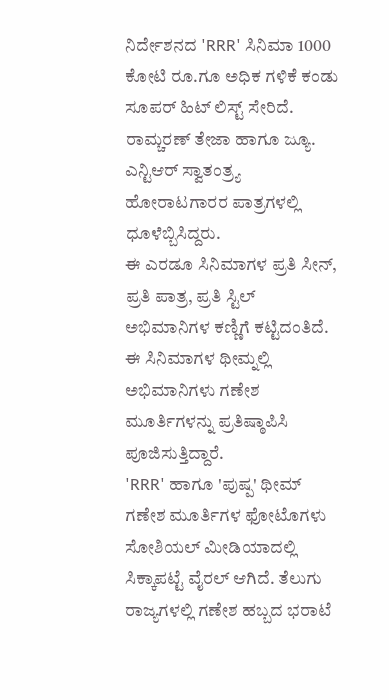ನಿರ್ದೇಶನದ 'RRR' ಸಿನಿಮಾ 1000 ಕೋಟಿ ರೂ.ಗೂ ಅಧಿಕ ಗಳಿಕೆ ಕಂಡು ಸೂಪರ್ ಹಿಟ್ ಲಿಸ್ಟ್ ಸೇರಿದೆ. ರಾಮ್ಚರಣ್ ತೇಜಾ ಹಾಗೂ ಜ್ಯೂ. ಎನ್ಟಿಆರ್ ಸ್ವಾತಂತ್ರ್ಯ ಹೋರಾಟಗಾರರ ಪಾತ್ರಗಳಲ್ಲಿ ಧೂಳೆಬ್ಬಿಸಿದ್ದರು.
ಈ ಎರಡೂ ಸಿನಿಮಾಗಳ ಪ್ರತಿ ಸೀನ್, ಪ್ರತಿ ಪಾತ್ರ, ಪ್ರತಿ ಸ್ಟಿಲ್ ಅಭಿಮಾನಿಗಳ ಕಣ್ಣಿಗೆ ಕಟ್ಟಿದಂತಿದೆ. ಈ ಸಿನಿಮಾಗಳ ಥೀಮ್ನಲ್ಲಿ ಅಭಿಮಾನಿಗಳು ಗಣೇಶ ಮೂರ್ತಿಗಳನ್ನು ಪ್ರತಿಷ್ಠಾಪಿಸಿ ಪೂಜಿಸುತ್ತಿದ್ದಾರೆ.
'RRR' ಹಾಗೂ 'ಪುಷ್ಪ' ಥೀಮ್ ಗಣೇಶ ಮೂರ್ತಿಗಳ ಫೋಟೊಗಳು ಸೋಶಿಯಲ್ ಮೀಡಿಯಾದಲ್ಲಿ ಸಿಕ್ಕಾಪಟ್ಟೆ ವೈರಲ್ ಆಗಿದೆ. ತೆಲುಗು ರಾಜ್ಯಗಳಲ್ಲಿ ಗಣೇಶ ಹಬ್ಬದ ಭರಾಟೆ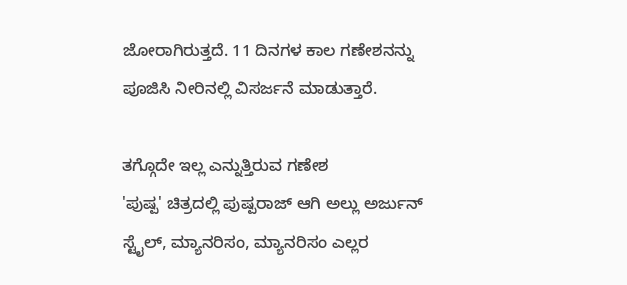ಜೋರಾಗಿರುತ್ತದೆ. 11 ದಿನಗಳ ಕಾಲ ಗಣೇಶನನ್ನು ಪೂಜಿಸಿ ನೀರಿನಲ್ಲಿ ವಿಸರ್ಜನೆ ಮಾಡುತ್ತಾರೆ.

ತಗ್ಗೊದೇ ಇಲ್ಲ ಎನ್ನುತ್ತಿರುವ ಗಣೇಶ
'ಪುಷ್ಪ' ಚಿತ್ರದಲ್ಲಿ ಪುಷ್ಪರಾಜ್ ಆಗಿ ಅಲ್ಲು ಅರ್ಜುನ್ ಸ್ಟೈಲ್, ಮ್ಯಾನರಿಸಂ, ಮ್ಯಾನರಿಸಂ ಎಲ್ಲರ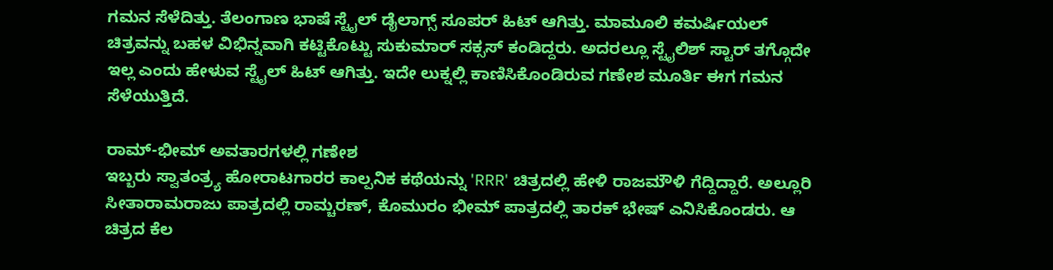ಗಮನ ಸೆಳೆದಿತ್ತು. ತೆಲಂಗಾಣ ಭಾಷೆ ಸ್ಟೈಲ್ ಡೈಲಾಗ್ಸ್ ಸೂಪರ್ ಹಿಟ್ ಆಗಿತ್ತು. ಮಾಮೂಲಿ ಕಮರ್ಷಿಯಲ್ ಚಿತ್ರವನ್ನು ಬಹಳ ವಿಭಿನ್ನವಾಗಿ ಕಟ್ಟಿಕೊಟ್ಟು ಸುಕುಮಾರ್ ಸಕ್ಸಸ್ ಕಂಡಿದ್ದರು. ಅದರಲ್ಲೂ ಸ್ಟೈಲಿಶ್ ಸ್ಟಾರ್ ತಗ್ಗೊದೇ ಇಲ್ಲ ಎಂದು ಹೇಳುವ ಸ್ಟೈಲ್ ಹಿಟ್ ಆಗಿತ್ತು. ಇದೇ ಲುಕ್ನಲ್ಲಿ ಕಾಣಿಸಿಕೊಂಡಿರುವ ಗಣೇಶ ಮೂರ್ತಿ ಈಗ ಗಮನ ಸೆಳೆಯುತ್ತಿದೆ.

ರಾಮ್-ಭೀಮ್ ಅವತಾರಗಳಲ್ಲಿ ಗಣೇಶ
ಇಬ್ಬರು ಸ್ವಾತಂತ್ರ್ಯ ಹೋರಾಟಗಾರರ ಕಾಲ್ಪನಿಕ ಕಥೆಯನ್ನು 'RRR' ಚಿತ್ರದಲ್ಲಿ ಹೇಳಿ ರಾಜಮೌಳಿ ಗೆದ್ದಿದ್ದಾರೆ. ಅಲ್ಲೂರಿ ಸೀತಾರಾಮರಾಜು ಪಾತ್ರದಲ್ಲಿ ರಾಮ್ಚರಣ್, ಕೊಮುರಂ ಭೀಮ್ ಪಾತ್ರದಲ್ಲಿ ತಾರಕ್ ಭೇಷ್ ಎನಿಸಿಕೊಂಡರು. ಆ ಚಿತ್ರದ ಕೆಲ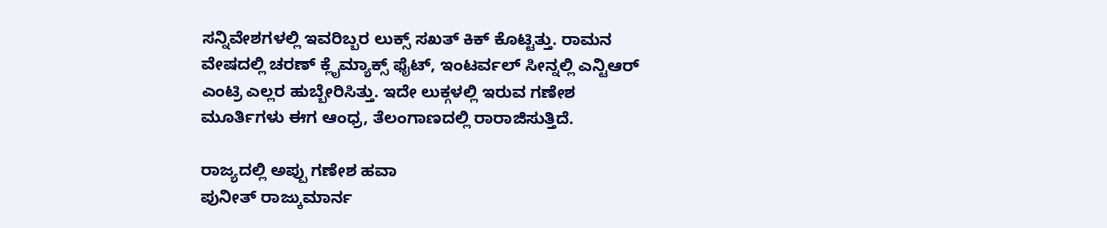ಸನ್ನಿವೇಶಗಳಲ್ಲಿ ಇವರಿಬ್ಬರ ಲುಕ್ಸ್ ಸಖತ್ ಕಿಕ್ ಕೊಟ್ಟಿತ್ತು. ರಾಮನ ವೇಷದಲ್ಲಿ ಚರಣ್ ಕ್ಲೈಮ್ಯಾಕ್ಸ್ ಫೈಟ್, ಇಂಟರ್ವಲ್ ಸೀನ್ನಲ್ಲಿ ಎನ್ಟಿಆರ್ ಎಂಟ್ರಿ ಎಲ್ಲರ ಹುಬ್ಬೇರಿಸಿತ್ತು. ಇದೇ ಲುಕ್ಗಳಲ್ಲಿ ಇರುವ ಗಣೇಶ ಮೂರ್ತಿಗಳು ಈಗ ಆಂಧ್ರ, ತೆಲಂಗಾಣದಲ್ಲಿ ರಾರಾಜಿಸುತ್ತಿದೆ.

ರಾಜ್ಯದಲ್ಲಿ ಅಪ್ಪು ಗಣೇಶ ಹವಾ
ಪುನೀತ್ ರಾಜ್ಕುಮಾರ್ನ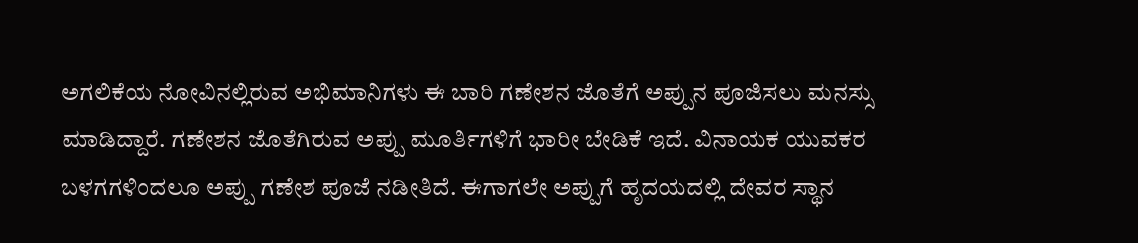ಅಗಲಿಕೆಯ ನೋವಿನಲ್ಲಿರುವ ಅಭಿಮಾನಿಗಳು ಈ ಬಾರಿ ಗಣೇಶನ ಜೊತೆಗೆ ಅಪ್ಪುನ ಪೂಜಿಸಲು ಮನಸ್ಸು ಮಾಡಿದ್ದಾರೆ. ಗಣೇಶನ ಜೊತೆಗಿರುವ ಅಪ್ಪು ಮೂರ್ತಿಗಳಿಗೆ ಭಾರೀ ಬೇಡಿಕೆ ಇದೆ. ವಿನಾಯಕ ಯುವಕರ ಬಳಗಗಳಿಂದಲೂ ಅಪ್ಪು ಗಣೇಶ ಪೂಜೆ ನಡೀತಿದೆ. ಈಗಾಗಲೇ ಅಪ್ಪುಗೆ ಹೃದಯದಲ್ಲಿ ದೇವರ ಸ್ಥಾನ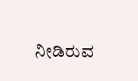ನೀಡಿರುವ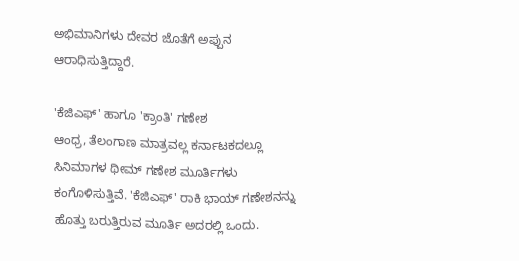ಅಭಿಮಾನಿಗಳು ದೇವರ ಜೊತೆಗೆ ಅಪ್ಪುನ ಆರಾಧಿಸುತ್ತಿದ್ದಾರೆ.

'ಕೆಜಿಎಫ್' ಹಾಗೂ 'ಕ್ರಾಂತಿ' ಗಣೇಶ
ಆಂಧ್ರ, ತೆಲಂಗಾಣ ಮಾತ್ರವಲ್ಲ ಕರ್ನಾಟಕದಲ್ಲೂ ಸಿನಿಮಾಗಳ ಥೀಮ್ ಗಣೇಶ ಮೂರ್ತಿಗಳು ಕಂಗೊಳಿಸುತ್ತಿವೆ. 'ಕೆಜಿಎಫ್' ರಾಕಿ ಭಾಯ್ ಗಣೇಶನನ್ನು ಹೊತ್ತು ಬರುತ್ತಿರುವ ಮೂರ್ತಿ ಅದರಲ್ಲಿ ಒಂದು.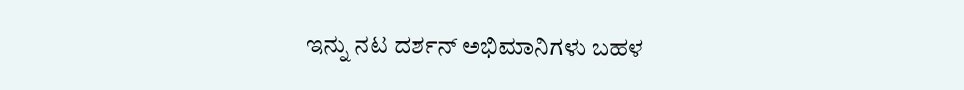ಇನ್ನು ನಟ ದರ್ಶನ್ ಅಭಿಮಾನಿಗಳು ಬಹಳ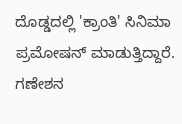ದೊಡ್ಡದಲ್ಲಿ 'ಕ್ರಾಂತಿ' ಸಿನಿಮಾ ಪ್ರಮೋಷನ್ ಮಾಡುತ್ತಿದ್ದಾರೆ. ಗಣೇಶನ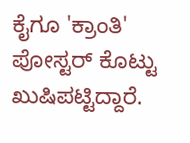ಕೈಗೂ 'ಕ್ರಾಂತಿ' ಪೋಸ್ಟರ್ ಕೊಟ್ಟು ಖುಷಿಪಟ್ಟಿದ್ದಾರೆ.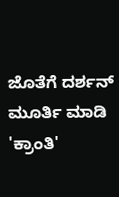ಜೊತೆಗೆ ದರ್ಶನ್ ಮೂರ್ತಿ ಮಾಡಿ 'ಕ್ರಾಂತಿ'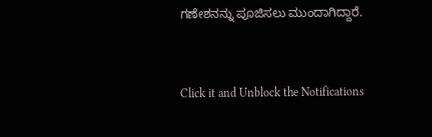ಗಣೇಶನನ್ನು ಪೂಜಿಸಲು ಮುಂದಾಗಿದ್ದಾರೆ.


Click it and Unblock the Notifications